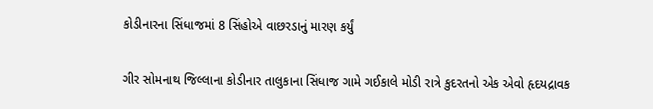કોડીનારના સિંધાજમાં 8 સિંહોએ વાછરડાનું મારણ કર્યું

ગીર સોમનાથ જિલ્લાના કોડીનાર તાલુકાના સિંધાજ ગામે ગઈકાલે મોડી રાત્રે કુદરતનો એક એવો હૃદયદ્રાવક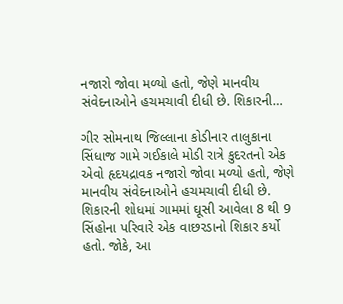નજારો જોવા મળ્યો હતો, જેણે માનવીય સંવેદનાઓને હચમચાવી દીધી છે. શિકારની…

ગીર સોમનાથ જિલ્લાના કોડીનાર તાલુકાના સિંધાજ ગામે ગઈકાલે મોડી રાત્રે કુદરતનો એક એવો હૃદયદ્રાવક નજારો જોવા મળ્યો હતો, જેણે માનવીય સંવેદનાઓને હચમચાવી દીધી છે. શિકારની શોધમાં ગામમાં ઘૂસી આવેલા 8 થી 9 સિંહોના પરિવારે એક વાછરડાનો શિકાર કર્યો હતો. જોકે, આ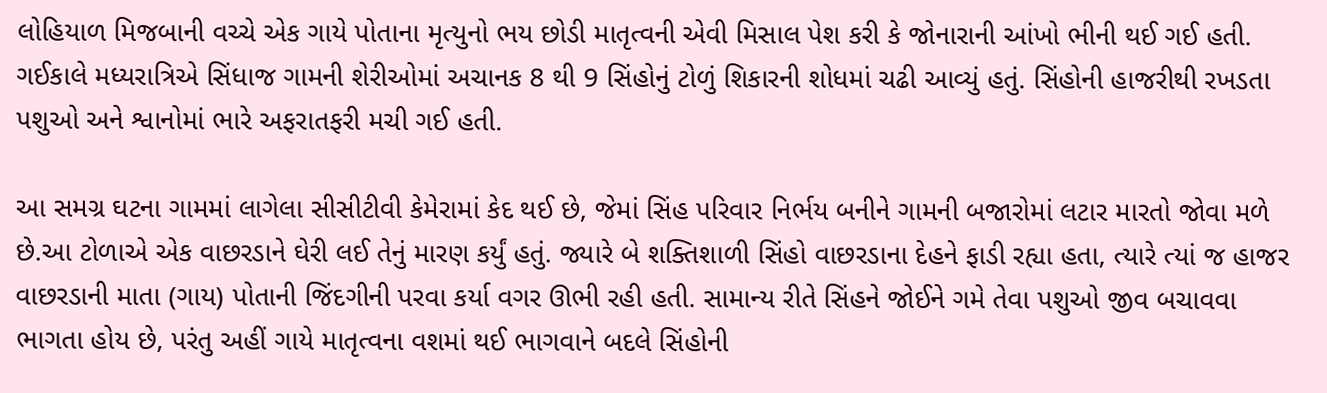લોહિયાળ મિજબાની વચ્ચે એક ગાયે પોતાના મૃત્યુનો ભય છોડી માતૃત્વની એવી મિસાલ પેશ કરી કે જોનારાની આંખો ભીની થઈ ગઈ હતી.
ગઈકાલે મધ્યરાત્રિએ સિંધાજ ગામની શેરીઓમાં અચાનક 8 થી 9 સિંહોનું ટોળું શિકારની શોધમાં ચઢી આવ્યું હતું. સિંહોની હાજરીથી રખડતા પશુઓ અને શ્વાનોમાં ભારે અફરાતફરી મચી ગઈ હતી.

આ સમગ્ર ઘટના ગામમાં લાગેલા સીસીટીવી કેમેરામાં કેદ થઈ છે, જેમાં સિંહ પરિવાર નિર્ભય બનીને ગામની બજારોમાં લટાર મારતો જોવા મળે છે.આ ટોળાએ એક વાછરડાને ઘેરી લઈ તેનું મારણ કર્યું હતું. જ્યારે બે શક્તિશાળી સિંહો વાછરડાના દેહને ફાડી રહ્યા હતા, ત્યારે ત્યાં જ હાજર વાછરડાની માતા (ગાય) પોતાની જિંદગીની પરવા કર્યા વગર ઊભી રહી હતી. સામાન્ય રીતે સિંહને જોઈને ગમે તેવા પશુઓ જીવ બચાવવા ભાગતા હોય છે, પરંતુ અહીં ગાયે માતૃત્વના વશમાં થઈ ભાગવાને બદલે સિંહોની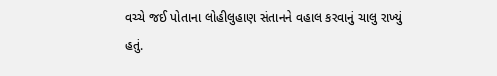વચ્ચે જઈ પોતાના લોહીલુહાણ સંતાનને વહાલ કરવાનું ચાલુ રાખ્યું હતું.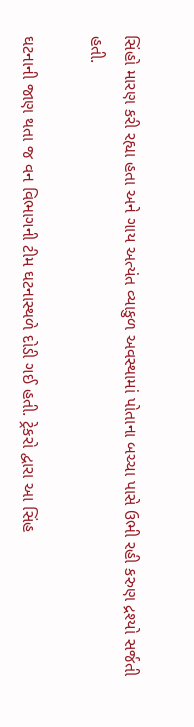સિંહો મારણ કરી રહ્યા હતા અને ગાય અત્યંત વ્યાકુળ અવસ્થામાં પોતાના બચ્ચા પાસે ઉભી રહી કરુણ દ્રશ્યો સર્જતી હતી.

ઘટનાની જાણ થતા જ વન વિભાગની ટીમ ઘટનાસ્થળે દોડી ગઈ હતી. ટ્રેકરો દ્વારા આ સિંહ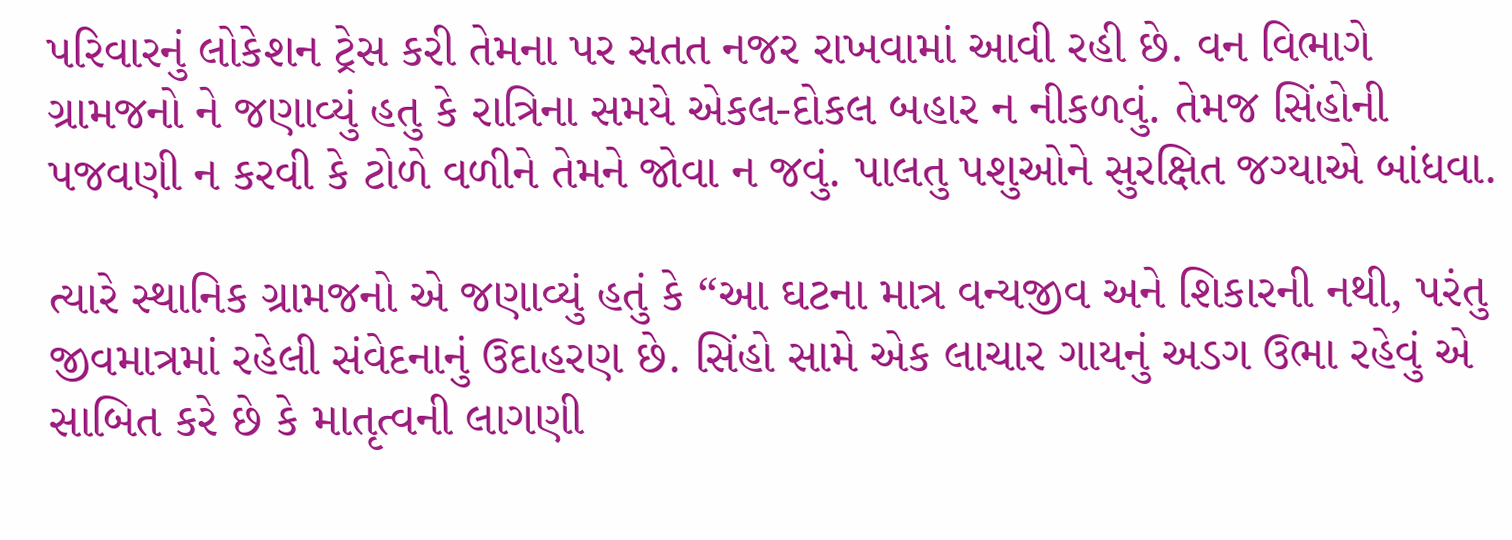પરિવારનું લોકેશન ટ્રેસ કરી તેમના પર સતત નજર રાખવામાં આવી રહી છે. વન વિભાગે ગ્રામજનો ને જણાવ્યું હતુ કે રાત્રિના સમયે એકલ-દોકલ બહાર ન નીકળવું. તેમજ સિંહોની પજવણી ન કરવી કે ટોળે વળીને તેમને જોવા ન જવું. પાલતુ પશુઓને સુરક્ષિત જગ્યાએ બાંધવા.

ત્યારે સ્થાનિક ગ્રામજનો એ જણાવ્યું હતું કે “આ ઘટના માત્ર વન્યજીવ અને શિકારની નથી, પરંતુ જીવમાત્રમાં રહેલી સંવેદનાનું ઉદાહરણ છે. સિંહો સામે એક લાચાર ગાયનું અડગ ઉભા રહેવું એ સાબિત કરે છે કે માતૃત્વની લાગણી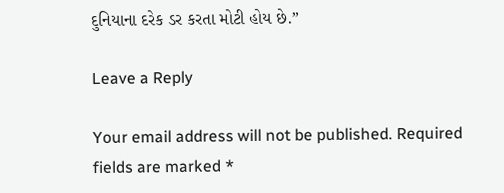દુનિયાના દરેક ડર કરતા મોટી હોય છે.”

Leave a Reply

Your email address will not be published. Required fields are marked *